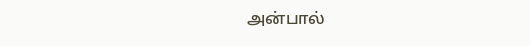அன்பால்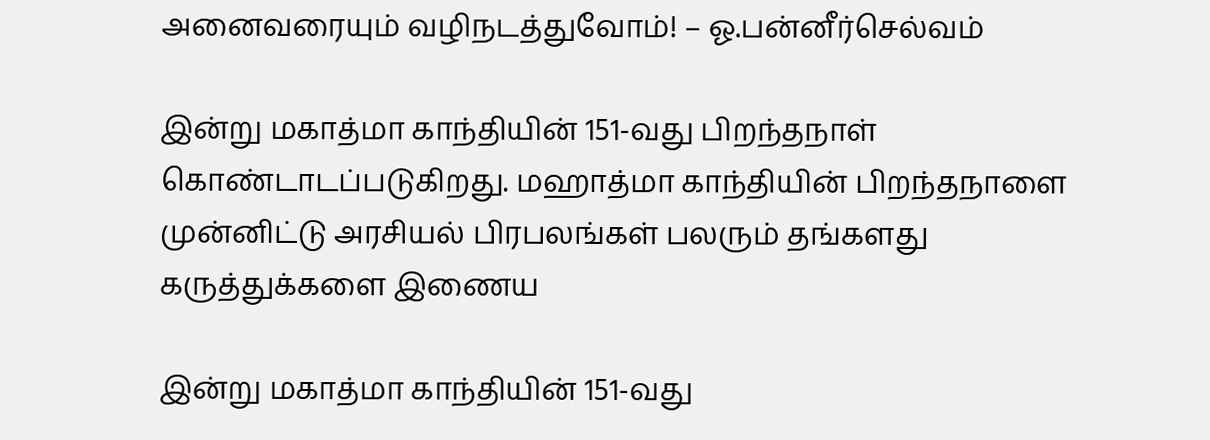அனைவரையும் வழிநடத்துவோம்! – ஓ.பன்னீர்செல்வம்

இன்று மகாத்மா காந்தியின் 151-வது பிறந்தநாள்  கொண்டாடப்படுகிறது. மஹாத்மா காந்தியின் பிறந்தநாளை முன்னிட்டு அரசியல் பிரபலங்கள் பலரும் தங்களது கருத்துக்களை இணைய

இன்று மகாத்மா காந்தியின் 151-வது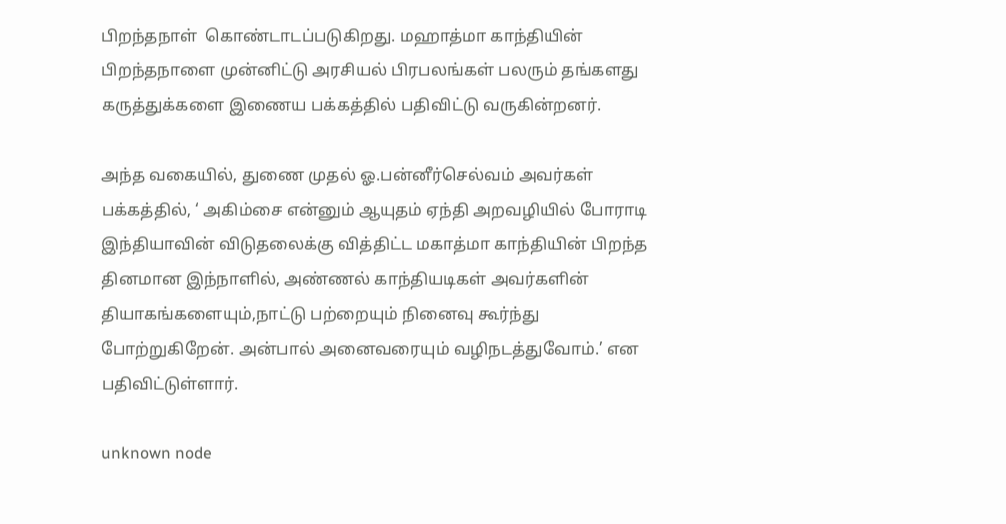பிறந்தநாள்  கொண்டாடப்படுகிறது. மஹாத்மா காந்தியின் பிறந்தநாளை முன்னிட்டு அரசியல் பிரபலங்கள் பலரும் தங்களது கருத்துக்களை இணைய பக்கத்தில் பதிவிட்டு வருகின்றனர்.

அந்த வகையில், துணை முதல் ஓ.பன்னீர்செல்வம் அவர்கள்  பக்கத்தில், ‘ அகிம்சை என்னும் ஆயுதம் ஏந்தி அறவழியில் போராடி இந்தியாவின் விடுதலைக்கு வித்திட்ட மகாத்மா காந்தியின் பிறந்த தினமான இந்நாளில், அண்ணல் காந்தியடிகள் அவர்களின்  தியாகங்களையும்,நாட்டு பற்றையும் நினைவு கூர்ந்து போற்றுகிறேன். அன்பால் அனைவரையும் வழிநடத்துவோம்.’ என பதிவிட்டுள்ளார்.

unknown node